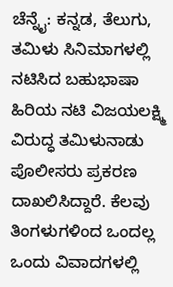ಚೆನ್ನೈ: ಕನ್ನಡ, ತೆಲುಗು, ತಮಿಳು ಸಿನಿಮಾಗಳಲ್ಲಿ ನಟಿಸಿದ ಬಹುಭಾಷಾ ಹಿರಿಯ ನಟಿ ವಿಜಯಲಕ್ಷ್ಮಿ ವಿರುದ್ಧ ತಮಿಳುನಾಡು ಪೊಲೀಸರು ಪ್ರಕರಣ ದಾಖಲಿಸಿದ್ದಾರೆ. ಕೆಲವು ತಿಂಗಳುಗಳಿಂದ ಒಂದಲ್ಲ ಒಂದು ವಿವಾದಗಳಲ್ಲಿ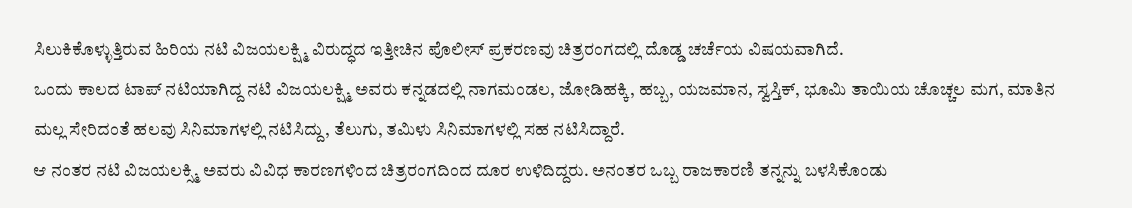ಸಿಲುಕಿಕೊಳ್ಳುತ್ತಿರುವ ಹಿರಿಯ ನಟಿ ವಿಜಯಲಕ್ಷ್ಮಿ ವಿರುದ್ಧದ ಇತ್ತೀಚಿನ ಪೊಲೀಸ್ ಪ್ರಕರಣವು ಚಿತ್ರರಂಗದಲ್ಲಿ ದೊಡ್ಡ ಚರ್ಚೆಯ ವಿಷಯವಾಗಿದೆ.
ಒಂದು ಕಾಲದ ಟಾಪ್ ನಟಿಯಾಗಿದ್ದ ನಟಿ ವಿಜಯಲಕ್ಷ್ಮಿ ಅವರು ಕನ್ನಡದಲ್ಲಿ ನಾಗಮಂಡಲ, ಜೋಡಿಹಕ್ಕಿ, ಹಬ್ಬ, ಯಜಮಾನ, ಸ್ವಸ್ತಿಕ್, ಭೂಮಿ ತಾಯಿಯ ಚೊಚ್ಚಲ ಮಗ, ಮಾತಿನ ಮಲ್ಲ ಸೇರಿದಂತೆ ಹಲವು ಸಿನಿಮಾಗಳಲ್ಲಿ ನಟಿಸಿದ್ದು, ತೆಲುಗು, ತಮಿಳು ಸಿನಿಮಾಗಳಲ್ಲಿ ಸಹ ನಟಿಸಿದ್ದಾರೆ.
ಆ ನಂತರ ನಟಿ ವಿಜಯಲಕ್ಸ್ಮಿ ಅವರು ವಿವಿಧ ಕಾರಣಗಳಿಂದ ಚಿತ್ರರಂಗದಿಂದ ದೂರ ಉಳಿದಿದ್ದರು. ಅನಂತರ ಒಬ್ಬ ರಾಜಕಾರಣಿ ತನ್ನನ್ನು ಬಳಸಿಕೊಂಡು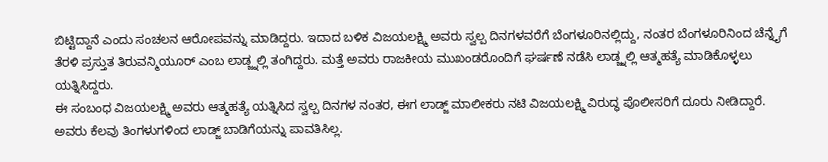ಬಿಟ್ಟಿದ್ದಾನೆ ಎಂದು ಸಂಚಲನ ಆರೋಪವನ್ನು ಮಾಡಿದ್ದರು. ಇದಾದ ಬಳಿಕ ವಿಜಯಲಕ್ಷ್ಮಿ ಅವರು ಸ್ವಲ್ಪ ದಿನಗಳವರೆಗೆ ಬೆಂಗಳೂರಿನಲ್ಲಿದ್ದು, ನಂತರ ಬೆಂಗಳೂರಿನಿಂದ ಚೆನ್ನೈಗೆ ತೆರಳಿ ಪ್ರಸ್ತುತ ತಿರುವನ್ಮಿಯೂರ್ ಎಂಬ ಲಾಡ್ಜ್ನಲ್ಲಿ ತಂಗಿದ್ದರು. ಮತ್ತೆ ಅವರು ರಾಜಕೀಯ ಮುಖಂಡರೊಂದಿಗೆ ಘರ್ಷಣೆ ನಡೆಸಿ ಲಾಡ್ಜ್ನಲ್ಲಿ ಆತ್ಮಹತ್ಯೆ ಮಾಡಿಕೊಳ್ಳಲು ಯತ್ನಿಸಿದ್ದರು.
ಈ ಸಂಬಂಧ ವಿಜಯಲಕ್ಷ್ಮಿ ಅವರು ಆತ್ಮಹತ್ಯೆ ಯತ್ನಿಸಿದ ಸ್ವಲ್ಪ ದಿನಗಳ ನಂತರ, ಈಗ ಲಾಡ್ಜ್ ಮಾಲೀಕರು ನಟಿ ವಿಜಯಲಕ್ಷ್ಮಿ ವಿರುದ್ಧ ಪೊಲೀಸರಿಗೆ ದೂರು ನೀಡಿದ್ದಾರೆ. ಅವರು ಕೆಲವು ತಿಂಗಳುಗಳಿಂದ ಲಾಡ್ಜ್ ಬಾಡಿಗೆಯನ್ನು ಪಾವತಿಸಿಲ್ಲ.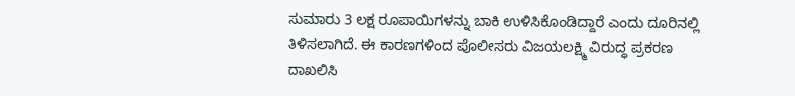ಸುಮಾರು 3 ಲಕ್ಷ ರೂಪಾಯಿಗಳನ್ನು ಬಾಕಿ ಉಳಿಸಿಕೊಂಡಿದ್ದಾರೆ ಎಂದು ದೂರಿನಲ್ಲಿ ತಿಳಿಸಲಾಗಿದೆ. ಈ ಕಾರಣಗಳಿಂದ ಪೊಲೀಸರು ವಿಜಯಲಕ್ಷ್ಮಿ ವಿರುದ್ಧ ಪ್ರಕರಣ ದಾಖಲಿಸಿ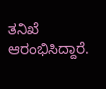ತನಿಖೆ ಆರಂಭಿಸಿದ್ದಾರೆ.